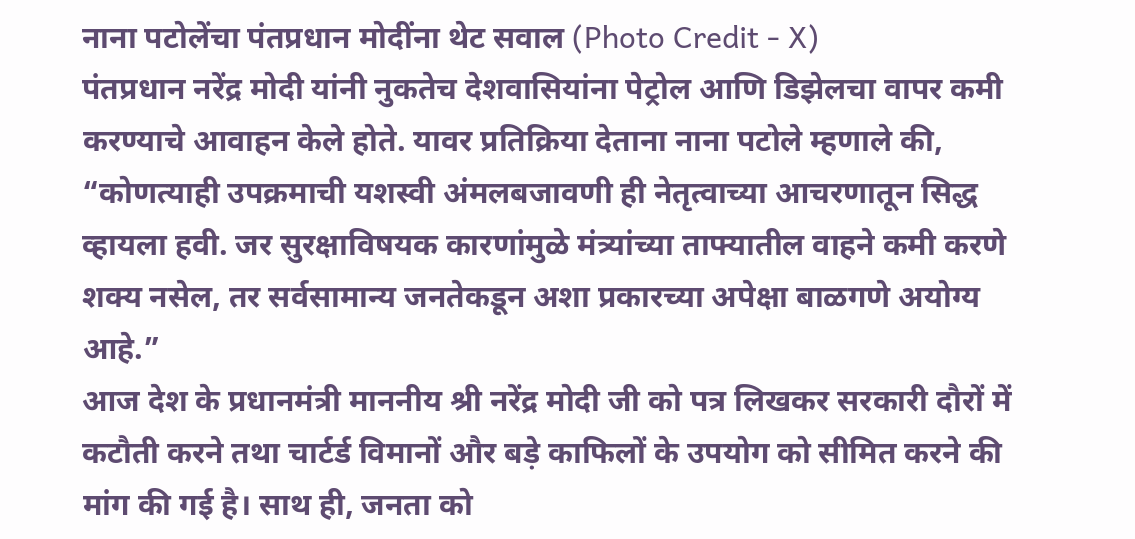नाना पटोलेंचा पंतप्रधान मोदींना थेट सवाल (Photo Credit - X)
पंतप्रधान नरेंद्र मोदी यांनी नुकतेच देशवासियांना पेट्रोल आणि डिझेलचा वापर कमी करण्याचे आवाहन केले होते. यावर प्रतिक्रिया देताना नाना पटोले म्हणाले की, “कोणत्याही उपक्रमाची यशस्वी अंमलबजावणी ही नेतृत्वाच्या आचरणातून सिद्ध व्हायला हवी. जर सुरक्षाविषयक कारणांमुळे मंत्र्यांच्या ताफ्यातील वाहने कमी करणे शक्य नसेल, तर सर्वसामान्य जनतेकडून अशा प्रकारच्या अपेक्षा बाळगणे अयोग्य आहे.”
आज देश के प्रधानमंत्री माननीय श्री नरेंद्र मोदी जी को पत्र लिखकर सरकारी दौरों में कटौती करने तथा चार्टर्ड विमानों और बड़े काफिलों के उपयोग को सीमित करने की मांग की गई है। साथ ही, जनता को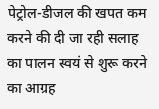पेट्रोल-डीजल की खपत कम करने की दी जा रही सलाह का पालन स्वयं से शुरू करने का आग्रह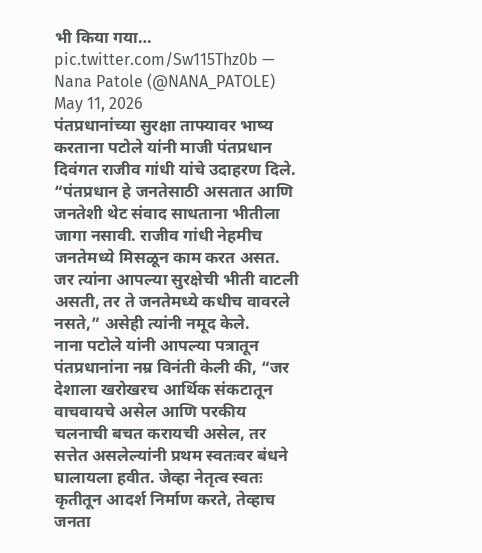भी किया गया… pic.twitter.com/Sw115Thz0b — Nana Patole (@NANA_PATOLE) May 11, 2026
पंतप्रधानांच्या सुरक्षा ताफ्यावर भाष्य करताना पटोले यांनी माजी पंतप्रधान दिवंगत राजीव गांधी यांचे उदाहरण दिले. “पंतप्रधान हे जनतेसाठी असतात आणि जनतेशी थेट संवाद साधताना भीतीला जागा नसावी. राजीव गांधी नेहमीच जनतेमध्ये मिसळून काम करत असत. जर त्यांना आपल्या सुरक्षेची भीती वाटली असती, तर ते जनतेमध्ये कधीच वावरले नसते,” असेही त्यांनी नमूद केले.
नाना पटोले यांनी आपल्या पत्रातून पंतप्रधानांना नम्र विनंती केली की, “जर देशाला खरोखरच आर्थिक संकटातून वाचवायचे असेल आणि परकीय चलनाची बचत करायची असेल, तर सत्तेत असलेल्यांनी प्रथम स्वतःवर बंधने घालायला हवीत. जेव्हा नेतृत्व स्वतः कृतीतून आदर्श निर्माण करते, तेव्हाच जनता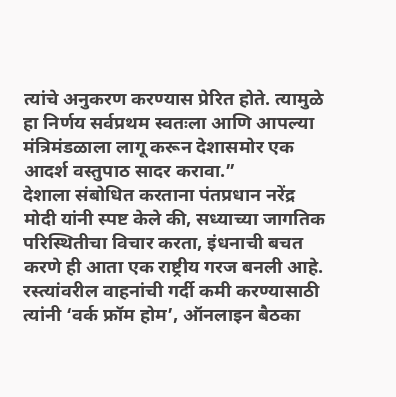त्यांचे अनुकरण करण्यास प्रेरित होते. त्यामुळे हा निर्णय सर्वप्रथम स्वतःला आणि आपल्या मंत्रिमंडळाला लागू करून देशासमोर एक आदर्श वस्तुपाठ सादर करावा.”
देशाला संबोधित करताना पंतप्रधान नरेंद्र मोदी यांनी स्पष्ट केले की, सध्याच्या जागतिक परिस्थितीचा विचार करता, इंधनाची बचत करणे ही आता एक राष्ट्रीय गरज बनली आहे. रस्त्यांवरील वाहनांची गर्दी कमी करण्यासाठी त्यांनी ‘वर्क फ्रॉम होम’, ऑनलाइन बैठका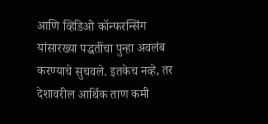आणि व्हिडिओ कॉन्फरन्सिंग यांसारख्या पद्धतींचा पुन्हा अवलंब करण्याचे सुचवले. इतकेच नव्हे, तर देशावरील आर्थिक ताण कमी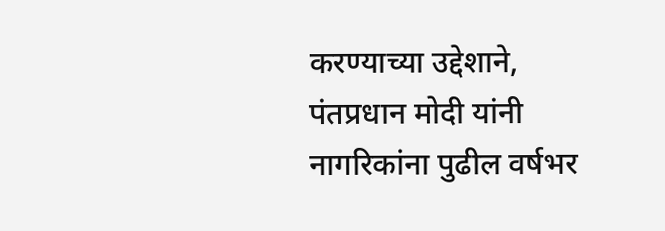करण्याच्या उद्देशाने, पंतप्रधान मोदी यांनी नागरिकांना पुढील वर्षभर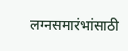लग्नसमारंभांसाठी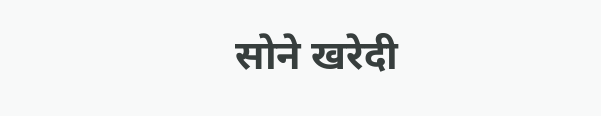सोने खरेदी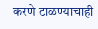करणे टाळण्याचाही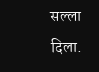सल्ला दिला.